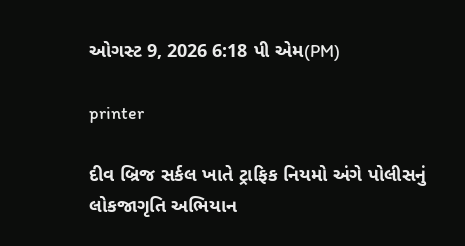ઓગસ્ટ 9, 2026 6:18 પી એમ(PM)

printer

દીવ બ્રિજ સર્કલ ખાતે ટ્રાફિક નિયમો અંગે પોલીસનું લોકજાગૃતિ અભિયાન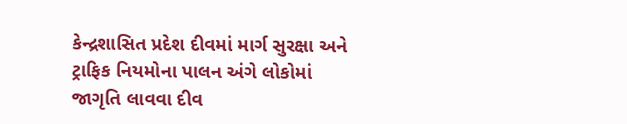કેન્દ્રશાસિત પ્રદેશ દીવમાં માર્ગ સુરક્ષા અને ટ્રાફિક નિયમોના પાલન અંગે લોકોમાં જાગૃતિ લાવવા દીવ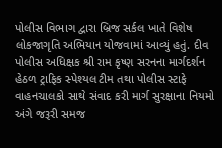પોલીસ વિભાગ દ્વારા બ્રિજ સર્કલ ખાતે વિશેષ લોકજાગૃતિ અભિયાન યોજવામાં આવ્યું હતું. દીવ પોલીસ અધિક્ષક શ્રી રામ કૃષ્ણ સરનના માર્ગદર્શન હેઠળ ટ્રાફિક સ્પેશ્યલ ટીમ તથા પોલીસ સ્ટાફે વાહનચાલકો સાથે સંવાદ કરી માર્ગ સુરક્ષાના નિયમો અંગે જરૂરી સમજ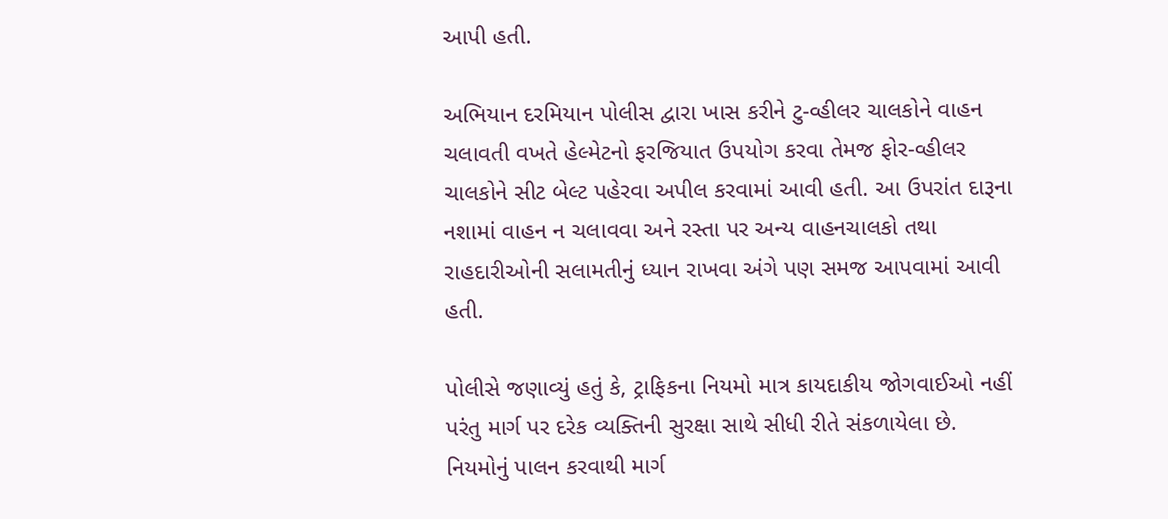આપી હતી.

અભિયાન દરમિયાન પોલીસ દ્વારા ખાસ કરીને ટુ-વ્હીલર ચાલકોને વાહન ચલાવતી વખતે હેલ્મેટનો ફરજિયાત ઉપયોગ કરવા તેમજ ફોર-વ્હીલર ચાલકોને સીટ બેલ્ટ પહેરવા અપીલ કરવામાં આવી હતી. આ ઉપરાંત દારૂના નશામાં વાહન ન ચલાવવા અને રસ્તા પર અન્ય વાહનચાલકો તથા રાહદારીઓની સલામતીનું ધ્યાન રાખવા અંગે પણ સમજ આપવામાં આવી હતી.

પોલીસે જણાવ્યું હતું કે, ટ્રાફિકના નિયમો માત્ર કાયદાકીય જોગવાઈઓ નહીં પરંતુ માર્ગ પર દરેક વ્યક્તિની સુરક્ષા સાથે સીધી રીતે સંકળાયેલા છે. નિયમોનું પાલન કરવાથી માર્ગ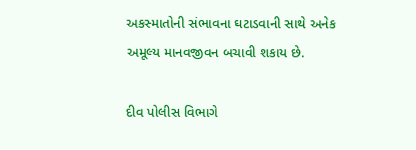અકસ્માતોની સંભાવના ઘટાડવાની સાથે અનેક અમૂલ્ય માનવજીવન બચાવી શકાય છે.

દીવ પોલીસ વિભાગે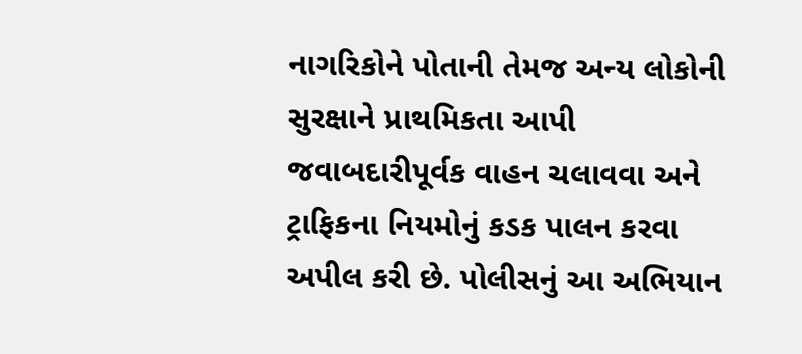નાગરિકોને પોતાની તેમજ અન્ય લોકોની સુરક્ષાને પ્રાથમિકતા આપી જવાબદારીપૂર્વક વાહન ચલાવવા અને ટ્રાફિકના નિયમોનું કડક પાલન કરવા અપીલ કરી છે. પોલીસનું આ અભિયાન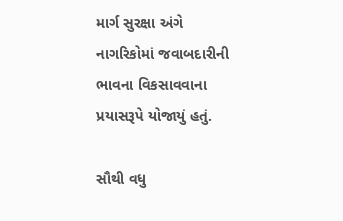માર્ગ સુરક્ષા અંગે નાગરિકોમાં જવાબદારીની ભાવના વિકસાવવાના પ્રયાસરૂપે યોજાયું હતું.

સૌથી વધુ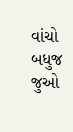વાંચો
બધુજ જુઓ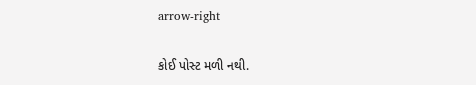arrow-right

કોઈ પોસ્ટ મળી નથી.